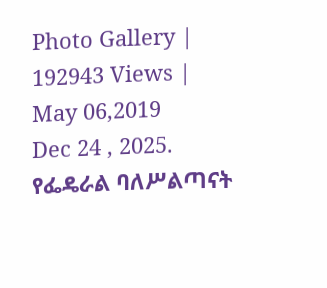Photo Gallery | 192943 Views | May 06,2019
Dec 24 , 2025.
የፌዴራል ባለሥልጣናት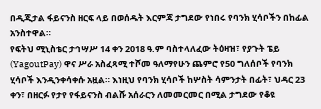በዲጂታል ፋይናንስ ዘርፍ ላይ በወሰዱት እርምጃ ታግደው የነበሩ የባንክ ሂሳቦችን በከፊል አንስተዋል።
የፍትህ ሚኒስቴር ታኅሣሥ 14 ቀን 2018 ዓ.ም ባስተላለፈው ትዕዛዝ፣ የያጉት ፔይ (YagoutPay) ዋና ሥራ አስፈጻሚ ተሾመ ዓለማየሁን ጨምሮ የ50 ግለሰቦች የባንክ ሂሳቦች እንዲንቀሳቀሱ አዟል። እነዚህ የባንክ ሂሳቦች ከሦስት ሳምንታት በፊት፣ ህዳር 23 ቀን፣ በዘርፉ የታየ የፋይናንስ ብልሹ አሰራርን ለመመርመር በሚል ታግደው የቆዩ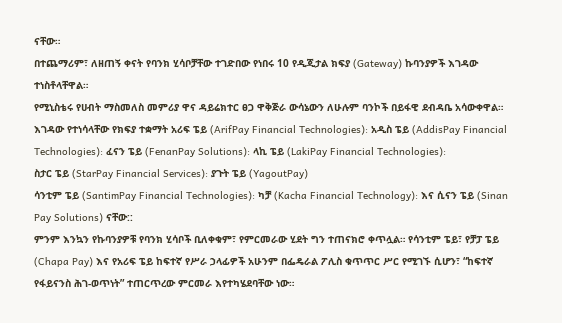ናቸው።
በተጨማሪም፣ ለዘጠኝ ቀናት የባንክ ሂሳቦቻቸው ተገድበው የነበሩ 10 የዲጂታል ክፍያ (Gateway) ኩባንያዎች እገዳው ተነስቶላቸዋል።
የሚኒስቴሩ የሀብት ማስመለስ መምሪያ ዋና ዳይሬክተር ፀጋ ዋቅጅራ ውሳኔውን ለሁሉም ባንኮች በይፋዊ ደብዳቤ አሳውቀዋል።
እገዳው የተነሳላቸው የክፍያ ተቋማት አሪፍ ፔይ (ArifPay Financial Technologies): አዲስ ፔይ (AddisPay Financial Technologies): ፈናን ፔይ (FenanPay Solutions): ላኪ ፔይ (LakiPay Financial Technologies):
ስታር ፔይ (StarPay Financial Services): ያጉት ፔይ (YagoutPay)
ሳንቲም ፔይ (SantimPay Financial Technologies): ካቻ (Kacha Financial Technology): እና ሲናን ፔይ (Sinan Pay Solutions) ናቸው::
ምንም እንኳን የኩባንያዎቹ የባንክ ሂሳቦች ቢለቀቁም፣ የምርመራው ሂደት ግን ተጠናክሮ ቀጥሏል። የሳንቲም ፔይ፣ የቻፓ ፔይ (Chapa Pay) እና የአሪፍ ፔይ ከፍተኛ የሥራ ኃላፊዎች አሁንም በፌዴራል ፖሊስ ቁጥጥር ሥር የሚገኙ ሲሆን፣ “ከፍተኛ የፋይናንስ ሕገ-ወጥነት” ተጠርጥረው ምርመራ እየተካሄደባቸው ነው።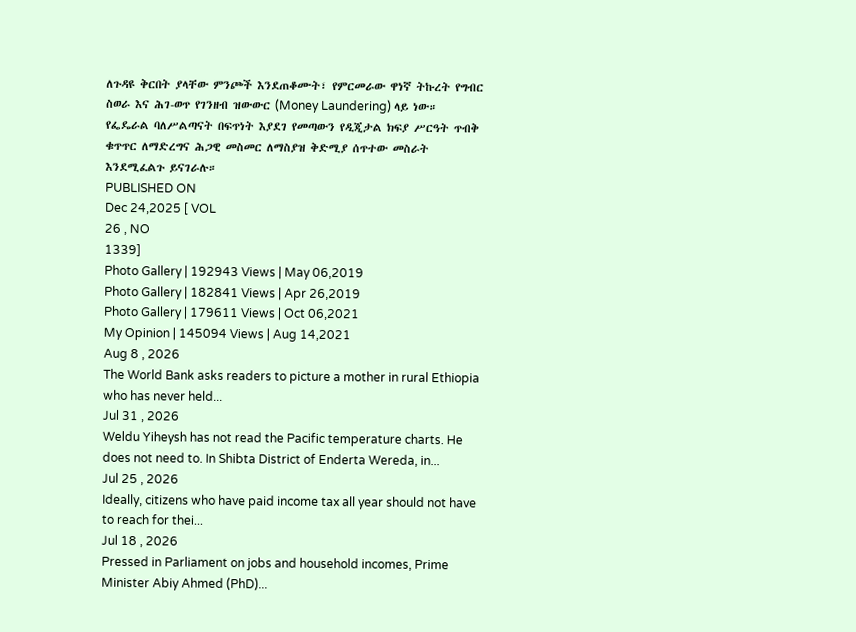ለጉዳዩ ቅርበት ያላቸው ምንጮች እንደጠቆሙት፣ የምርመራው ዋነኛ ትኩረት የግብር ስወራ እና ሕገ-ወጥ የገንዘብ ዝውውር (Money Laundering) ላይ ነው። የፌዴራል ባለሥልጣናት በፍጥነት እያደገ የመጣውን የዲጂታል ክፍያ ሥርዓት ጥብቅ ቁጥጥር ለማድረግና ሕጋዊ መስመር ለማስያዝ ቅድሚያ ሰጥተው መስራት እንደሚፈልጉ ይናገራሉ።
PUBLISHED ON
Dec 24,2025 [ VOL
26 , NO
1339]
Photo Gallery | 192943 Views | May 06,2019
Photo Gallery | 182841 Views | Apr 26,2019
Photo Gallery | 179611 Views | Oct 06,2021
My Opinion | 145094 Views | Aug 14,2021
Aug 8 , 2026
The World Bank asks readers to picture a mother in rural Ethiopia who has never held...
Jul 31 , 2026
Weldu Yiheysh has not read the Pacific temperature charts. He does not need to. In Shibta District of Enderta Wereda, in...
Jul 25 , 2026
Ideally, citizens who have paid income tax all year should not have to reach for thei...
Jul 18 , 2026
Pressed in Parliament on jobs and household incomes, Prime Minister Abiy Ahmed (PhD)...